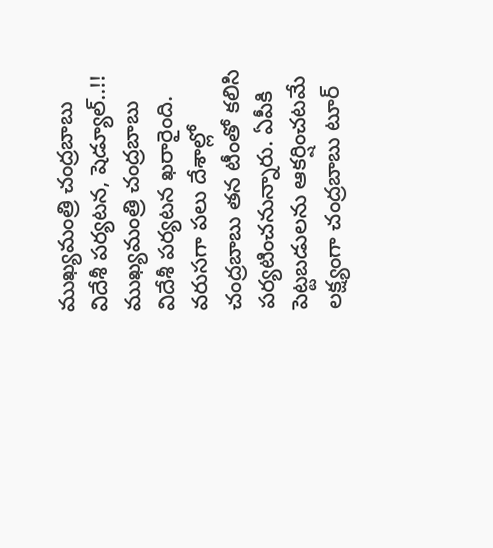ముఖ్యమంత్రి చంద్రబాబు విదేశీ పర్యటన, షెడ్యూల్..!!
ముఖ్యమంత్రి చంద్రబాబు విదేశీ పర్యటన ఖరారైంది. వరుసగా పలు దేశాల్లో చంద్రబాబు తన టీంతో కలిసి పర్యటించనున్నారు. ఏపీకి పెట్టబడులను ఆకర్షించటమే లక్ష్యంగా చంద్రబాబు టూర్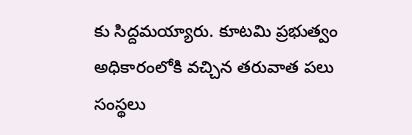కు సిద్దమయ్యారు. కూటమి ప్రభుత్వం అధికారంలోకి వచ్చిన తరువాత పలు సంస్థలు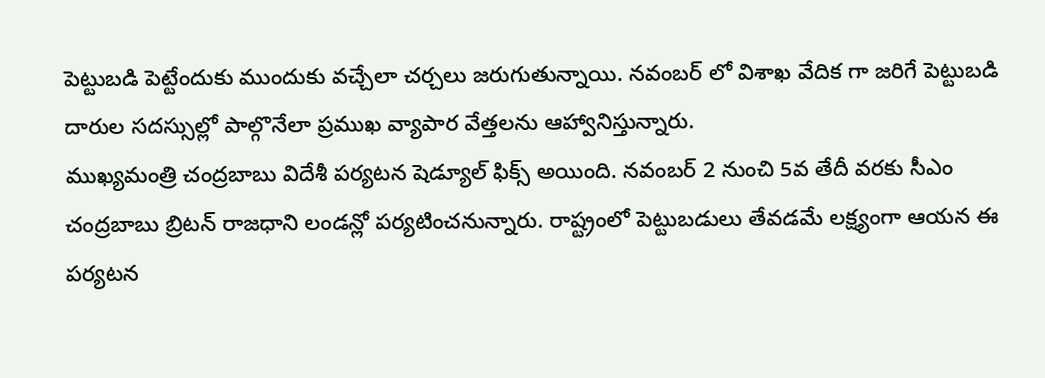పెట్టుబడి పెట్టేందుకు ముందుకు వచ్చేలా చర్చలు జరుగుతున్నాయి. నవంబర్ లో విశాఖ వేదిక గా జరిగే పెట్టుబడి దారుల సదస్సుల్లో పాల్గొనేలా ప్రముఖ వ్యాపార వేత్తలను ఆహ్వానిస్తున్నారు.
ముఖ్యమంత్రి చంద్రబాబు విదేశీ పర్యటన షెడ్యూల్ ఫిక్స్ అయింది. నవంబర్ 2 నుంచి 5వ తేదీ వరకు సీఎం చంద్రబాబు బ్రిటన్ రాజధాని లండన్లో పర్యటించనున్నారు. రాష్ట్రంలో పెట్టుబడులు తేవడమే లక్ష్యంగా ఆయన ఈ పర్యటన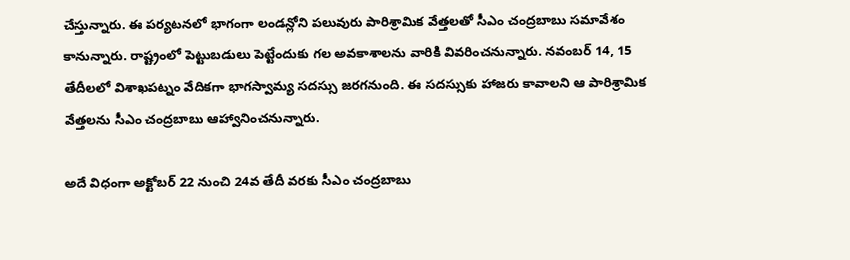చేస్తున్నారు. ఈ పర్యటనలో భాగంగా లండన్లోని పలువురు పారిశ్రామిక వేత్తలతో సీఎం చంద్రబాబు సమావేశం కానున్నారు. రాష్ట్రంలో పెట్టుబడులు పెట్టేందుకు గల అవకాశాలను వారికి వివరించనున్నారు. నవంబర్ 14, 15 తేదీలలో విశాఖపట్నం వేదికగా భాగస్వామ్య సదస్సు జరగనుంది. ఈ సదస్సుకు హాజరు కావాలని ఆ పారిశ్రామిక వేత్తలను సీఎం చంద్రబాబు ఆహ్వానించనున్నారు.

అదే విధంగా అక్టోబర్ 22 నుంచి 24వ తేదీ వరకు సీఎం చంద్రబాబు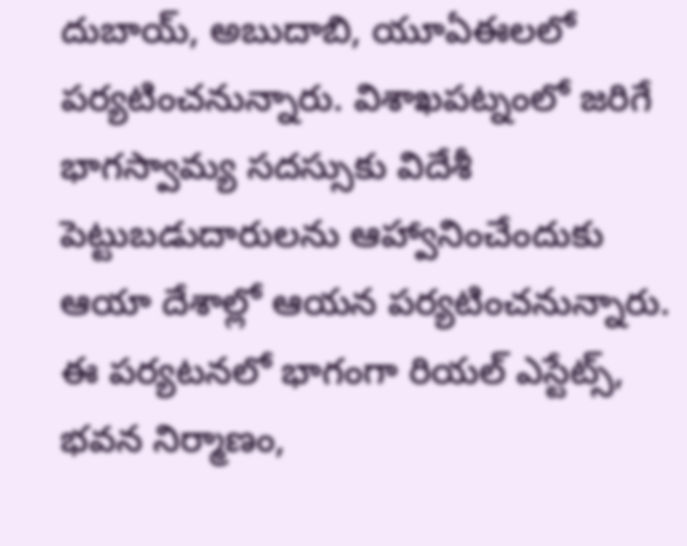దుబాయ్, అబుదాబి, యూఏఈలలో పర్యటించనున్నారు. విశాఖపట్నంలో జరిగే భాగస్వామ్య సదస్సుకు విదేశీ పెట్టుబడుదారులను ఆహ్వానించేందుకు ఆయా దేశాల్లో ఆయన పర్యటించనున్నారు. ఈ పర్యటనలో భాగంగా రియల్ ఎస్టేట్స్, భవన నిర్మాణం,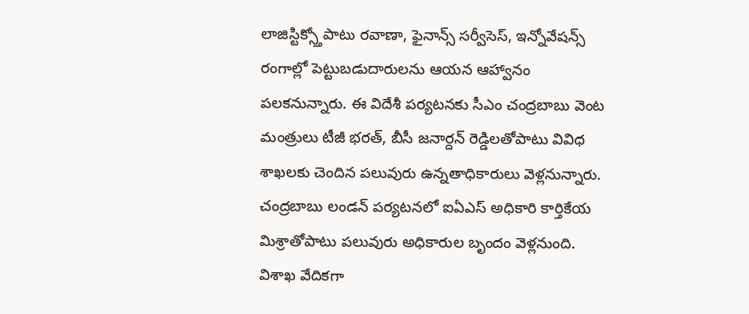లాజిస్టిక్స్తోపాటు రవాణా, ఫైనాన్స్ సర్వీసెస్, ఇన్నోవేషన్స్ రంగాల్లో పెట్టుబడుదారులను ఆయన ఆహ్వానం పలకనున్నారు. ఈ విదేశీ పర్యటనకు సీఎం చంద్రబాబు వెంట మంత్రులు టీజీ భరత్, బీసీ జనార్దన్ రెడ్డిలతోపాటు వివిధ శాఖలకు చెందిన పలువురు ఉన్నతాధికారులు వెళ్లనున్నారు. చంద్రబాబు లండన్ పర్యటనలో ఐఏఎస్ అధికారి కార్తికేయ మిశ్రాతోపాటు పలువురు అధికారుల బృందం వెళ్లనుంది. విశాఖ వేదికగా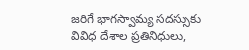జరిగే భాగస్వామ్య సదస్సుకు వివిధ దేశాల ప్రతినిధులు,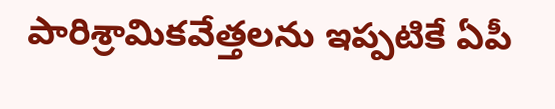పారిశ్రామికవేత్తలను ఇప్పటికే ఏపీ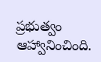ప్రభుత్వం ఆహ్వానించింది.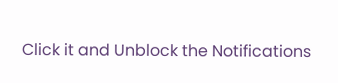Click it and Unblock the Notifications